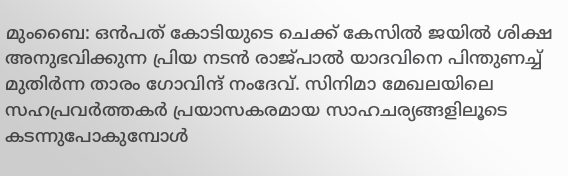മുംബൈ: ഒൻപത് കോടിയുടെ ചെക്ക് കേസിൽ ജയിൽ ശിക്ഷ അനുഭവിക്കുന്ന പ്രിയ നടൻ രാജ്പാൽ യാദവിനെ പിന്തുണച്ച് മുതിർന്ന താരം ഗോവിന്ദ് നംദേവ്. സിനിമാ മേഖലയിലെ സഹപ്രവർത്തകർ പ്രയാസകരമായ സാഹചര്യങ്ങളിലൂടെ കടന്നുപോകുമ്പോൾ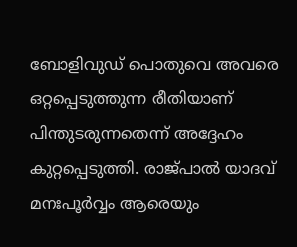ബോളിവുഡ് പൊതുവെ അവരെ ഒറ്റപ്പെടുത്തുന്ന രീതിയാണ് പിന്തുടരുന്നതെന്ന് അദ്ദേഹം കുറ്റപ്പെടുത്തി. രാജ്പാൽ യാദവ് മനഃപൂർവ്വം ആരെയും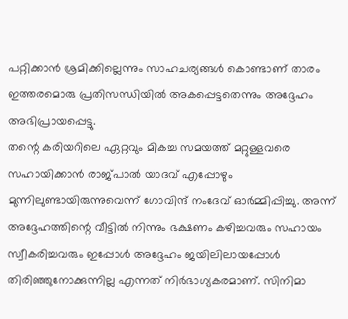പറ്റിക്കാൻ ശ്രമിക്കില്ലെന്നും സാഹചര്യങ്ങൾ കൊണ്ടാണ് താരം ഇത്തരമൊരു പ്രതിസന്ധിയിൽ അകപ്പെട്ടതെന്നും അദ്ദേഹം അഭിപ്രായപ്പെട്ടു.
തന്റെ കരിയറിലെ ഏറ്റവും മികച്ച സമയത്ത് മറ്റുള്ളവരെ സഹായിക്കാൻ രാജ്പാൽ യാദവ് എപ്പോഴും മുന്നിലുണ്ടായിരുന്നുവെന്ന് ഗോവിന്ദ് നംദേവ് ഓർമ്മിപ്പിച്ചു. അന്ന് അദ്ദേഹത്തിന്റെ വീട്ടിൽ നിന്നും ഭക്ഷണം കഴിച്ചവരും സഹായം സ്വീകരിച്ചവരും ഇപ്പോൾ അദ്ദേഹം ജയിലിലായപ്പോൾ തിരിഞ്ഞുനോക്കുന്നില്ല എന്നത് നിർഭാഗ്യകരമാണ്. സിനിമാ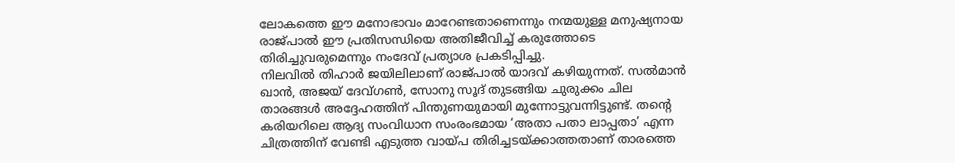ലോകത്തെ ഈ മനോഭാവം മാറേണ്ടതാണെന്നും നന്മയുള്ള മനുഷ്യനായ രാജ്പാൽ ഈ പ്രതിസന്ധിയെ അതിജീവിച്ച് കരുത്തോടെ തിരിച്ചുവരുമെന്നും നംദേവ് പ്രത്യാശ പ്രകടിപ്പിച്ചു.
നിലവിൽ തിഹാർ ജയിലിലാണ് രാജ്പാൽ യാദവ് കഴിയുന്നത്. സൽമാൻ ഖാൻ, അജയ് ദേവ്ഗൺ, സോനു സൂദ് തുടങ്ങിയ ചുരുക്കം ചില താരങ്ങൾ അദ്ദേഹത്തിന് പിന്തുണയുമായി മുന്നോട്ടുവന്നിട്ടുണ്ട്. തന്റെ കരിയറിലെ ആദ്യ സംവിധാന സംരംഭമായ ‘അതാ പതാ ലാപ്പതാ’ എന്ന ചിത്രത്തിന് വേണ്ടി എടുത്ത വായ്പ തിരിച്ചടയ്ക്കാത്തതാണ് താരത്തെ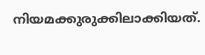നിയമക്കുരുക്കിലാക്കിയത്.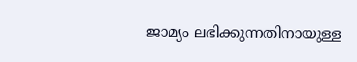ജാമ്യം ലഭിക്കുന്നതിനായുള്ള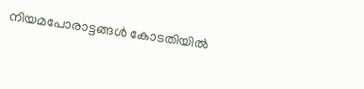നിയമപോരാട്ടങ്ങൾ കോടതിയിൽ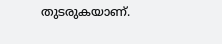തുടരുകയാണ്.